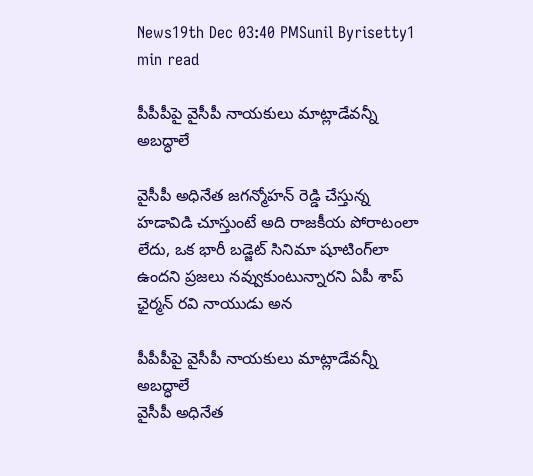News19th Dec 03:40 PMSunil Byrisetty1 min read

పీపీపీపై వైసీపీ నాయకులు మాట్లాడేవన్నీ అబద్ధాలే

వైసీపీ అధినేత జగన్మోహన్ రెడ్డి చేస్తున్న హడావిడి చూస్తుంటే అది రాజకీయ పోరాటంలా లేదు, ఒక భారీ బడ్జెట్ సినిమా షూటింగ్‌లా ఉందని ప్రజలు నవ్వుకుంటున్నారని ఏపీ శాప్ ఛైర్మన్ రవి నాయుడు అన

పీపీపీపై వైసీపీ నాయకులు మాట్లాడేవన్నీ అబద్ధాలే
వైసీపీ అధినేత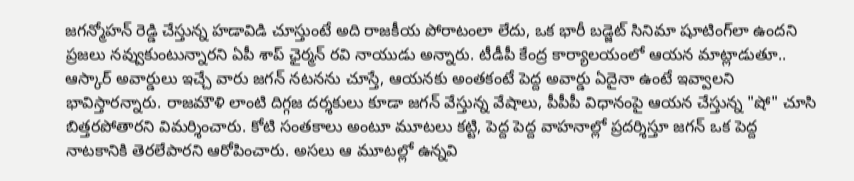జగన్మోహన్ రెడ్డి చేస్తున్న హడావిడి చూస్తుంటే అది రాజకీయ పోరాటంలా లేదు, ఒక భారీ బడ్జెట్ సినిమా షూటింగ్‌లా ఉందని ప్రజలు నవ్వుకుంటున్నారని ఏపీ శాప్ ఛైర్మన్ రవి నాయుడు అన్నారు. టీడీపీ కేంద్ర కార్యాలయంలో ఆయన మాట్లాడుతూ.. ఆస్కార్ అవార్డులు ఇచ్చే వారు జగన్ నటనను చూస్తే, ఆయనకు అంతకంటే పెద్ద అవార్డు ఏదైనా ఉంటే ఇవ్వాలని భావిస్తారన్నారు. రాజమౌళి లాంటి దిగ్గజ దర్శకులు కూడా జగన్ వేస్తున్న వేషాలు, పీపీపీ విధానంపై ఆయన చేస్తున్న "షో" చూసి బిత్తరపోతారని విమర్శించారు. కోటి సంతకాలు అంటూ మూటలు కట్టి, పెద్ద పెద్ద వాహనాల్లో ప్రదర్శిస్తూ జగన్ ఒక పెద్ద నాటకానికి తెరలేపారని ఆరోపించారు. అసలు ఆ మూటల్లో ఉన్నవి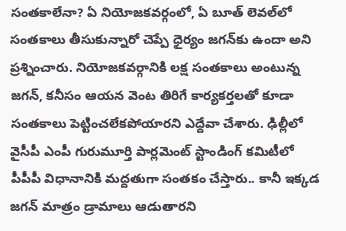సంతకాలేనా? ఏ నియోజకవర్గంలో, ఏ బూత్ లెవల్‌లో సంతకాలు తీసుకున్నారో చెప్పే ధైర్యం జగన్‌కు ఉందా అని ప్రశ్నించారు. నియోజకవర్గానికి లక్ష సంతకాలు అంటున్న జగన్, కనీసం ఆయన వెంట తిరిగే కార్యకర్తలతో కూడా సంతకాలు పెట్టించలేకపోయారని ఎద్దేవా చేశారు. ఢిల్లీలో వైసీపీ ఎంపీ గురుమూర్తి పార్లమెంట్ స్టాండింగ్ కమిటీలో పీపీపీ విధానానికి మద్దతుగా సంతకం చేస్తారు.. కానీ ఇక్కడ జగన్ మాత్రం డ్రామాలు ఆడుతారని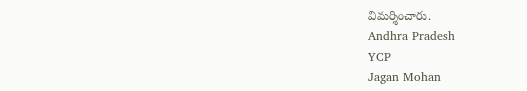విమర్శించారు.
Andhra Pradesh
YCP
Jagan Mohan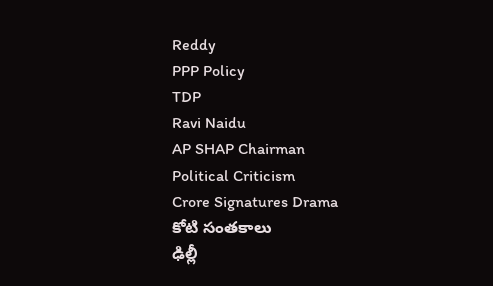Reddy
PPP Policy
TDP
Ravi Naidu
AP SHAP Chairman
Political Criticism
Crore Signatures Drama
కోటి సంతకాలు
ఢిల్లీ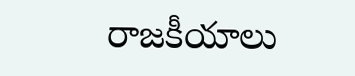రాజకీయాలు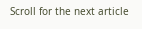Scroll for the next article